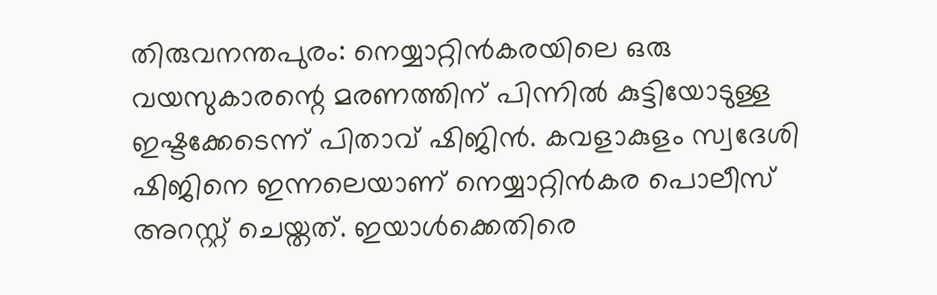തിരുവനന്തപുരം: നെയ്യാറ്റിൻകരയിലെ ഒരു വയസുകാരന്റെ മരണത്തിന് പിന്നിൽ കുട്ടിയോടുള്ള ഇഷ്ടക്കേടെന്ന് പിതാവ് ഷിജിൻ. കവളാകുളം സ്വദേശി ഷിജിനെ ഇന്നലെയാണ് നെയ്യാറ്റിൻകര പൊലീസ് അറസ്റ്റ് ചെയ്തത്. ഇയാൾക്കെതിരെ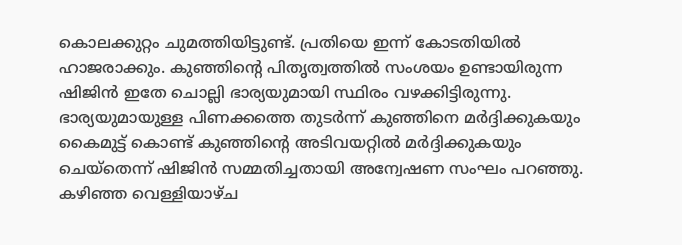കൊലക്കുറ്റം ചുമത്തിയിട്ടുണ്ട്. പ്രതിയെ ഇന്ന് കോടതിയിൽ ഹാജരാക്കും. കുഞ്ഞിന്റെ പിതൃത്വത്തിൽ സംശയം ഉണ്ടായിരുന്ന ഷിജിൻ ഇതേ ചൊല്ലി ഭാര്യയുമായി സ്ഥിരം വഴക്കിട്ടിരുന്നു. ഭാര്യയുമായുള്ള പിണക്കത്തെ തുടർന്ന് കുഞ്ഞിനെ മർദ്ദിക്കുകയും കൈമുട്ട് കൊണ്ട് കുഞ്ഞിന്റെ അടിവയറ്റിൽ മർദ്ദിക്കുകയും ചെയ്തെന്ന് ഷിജിൻ സമ്മതിച്ചതായി അന്വേഷണ സംഘം പറഞ്ഞു.
കഴിഞ്ഞ വെള്ളിയാഴ്ച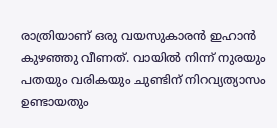രാത്രിയാണ് ഒരു വയസുകാരൻ ഇഹാൻ കുഴഞ്ഞു വീണത്. വായിൽ നിന്ന് നുരയും പതയും വരികയും ചുണ്ടിന് നിറവ്യത്യാസം ഉണ്ടായതും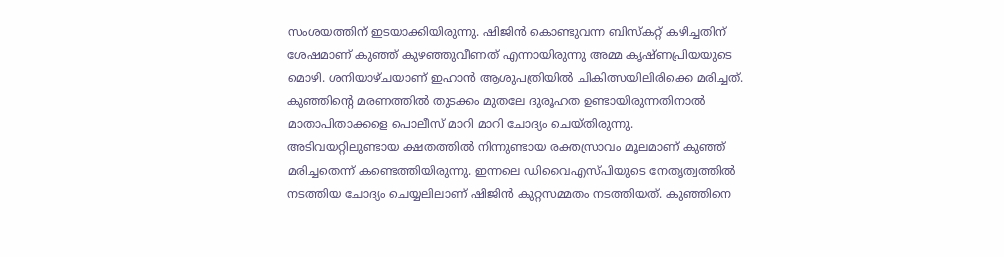സംശയത്തിന് ഇടയാക്കിയിരുന്നു. ഷിജിൻ കൊണ്ടുവന്ന ബിസ്കറ്റ് കഴിച്ചതിന് ശേഷമാണ് കുഞ്ഞ് കുഴഞ്ഞുവീണത് എന്നായിരുന്നു അമ്മ കൃഷ്ണപ്രിയയുടെ മൊഴി. ശനിയാഴ്ചയാണ് ഇഹാൻ ആശുപത്രിയിൽ ചികിത്സയിലിരിക്കെ മരിച്ചത്. കുഞ്ഞിന്റെ മരണത്തിൽ തുടക്കം മുതലേ ദുരൂഹത ഉണ്ടായിരുന്നതിനാൽ മാതാപിതാക്കളെ പൊലീസ് മാറി മാറി ചോദ്യം ചെയ്തിരുന്നു.
അടിവയറ്റിലുണ്ടായ ക്ഷതത്തിൽ നിന്നുണ്ടായ രക്തസ്രാവം മൂലമാണ് കുഞ്ഞ് മരിച്ചതെന്ന് കണ്ടെത്തിയിരുന്നു. ഇന്നലെ ഡിവൈഎസ്പിയുടെ നേതൃത്വത്തിൽ നടത്തിയ ചോദ്യം ചെയ്യലിലാണ് ഷിജിൻ കുറ്റസമ്മതം നടത്തിയത്. കുഞ്ഞിനെ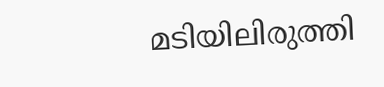മടിയിലിരുത്തി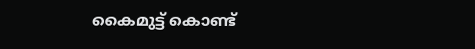കൈമുട്ട് കൊണ്ട്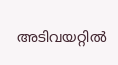അടിവയറ്റിൽ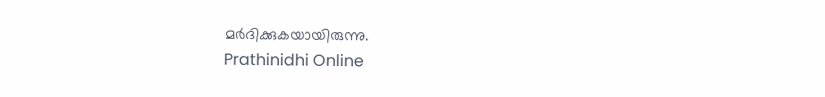മർദിക്കുകയായിരുന്നു.
Prathinidhi Online